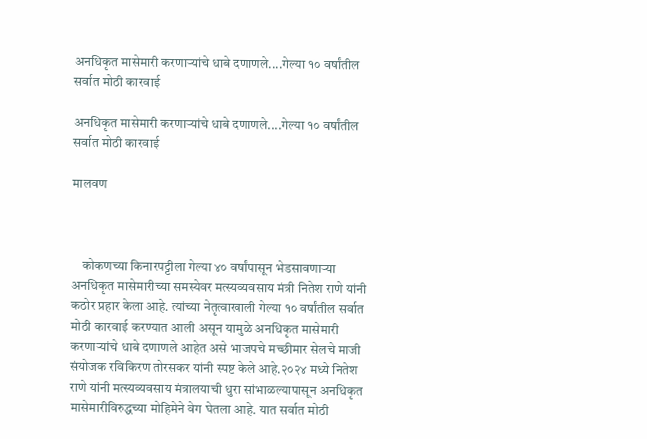अनधिकृत मासेमारी करणाऱ्यांचे धाबे दणाणले....गेल्या १० वर्षांतील सर्वात मोठी कारवाई

अनधिकृत मासेमारी करणाऱ्यांचे धाबे दणाणले....गेल्या १० वर्षांतील सर्वात मोठी कारवाई

मालवण



    कोकणच्या किनारपट्टीला गेल्या ४० वर्षांपासून भेडसावणाऱ्या अनधिकृत मासेमारीच्या समस्येवर मत्स्यव्यवसाय मंत्री नितेश राणे यांनी कठोर प्रहार केला आहे. त्यांच्या नेतृत्वाखाली गेल्या १० वर्षांतील सर्वात मोठी कारवाई करण्यात आली असून यामुळे अनधिकृत मासेमारी करणाऱ्यांचे धाबे दणाणले आहेत असे भाजपचे मच्छीमार सेलचे माजी संयोजक रविकिरण तोरसकर यांनी स्पष्ट केले आहे.२०२४ मध्ये नितेश राणे यांनी मत्स्यव्यवसाय मंत्रालयाची धुरा सांभाळल्यापासून अनधिकृत मासेमारीविरुद्धच्या मोहिमेने वेग घेतला आहे. यात सर्वात मोठी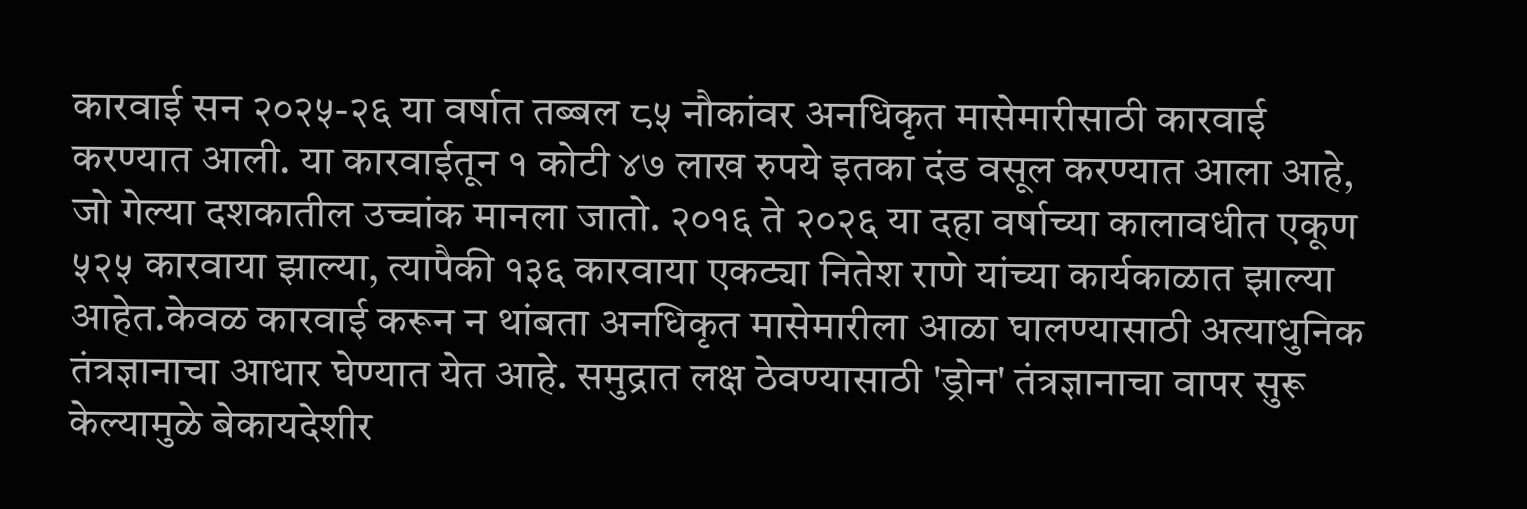कारवाई सन २०२५-२६ या वर्षात तब्बल ८५ नौकांवर अनधिकृत मासेमारीसाठी कारवाई करण्यात आली. या कारवाईतून १ कोटी ४७ लाख रुपये इतका दंड वसूल करण्यात आला आहे, जो गेल्या दशकातील उच्चांक मानला जातो. २०१६ ते २०२६ या दहा वर्षाच्या कालावधीत एकूण ५२५ कारवाया झाल्या, त्यापैकी १३६ कारवाया एकट्या नितेश राणे यांच्या कार्यकाळात झाल्या आहेत.केवळ कारवाई करून न थांबता अनधिकृत मासेमारीला आळा घालण्यासाठी अत्याधुनिक तंत्रज्ञानाचा आधार घेण्यात येत आहे. समुद्रात लक्ष ठेवण्यासाठी 'ड्रोन' तंत्रज्ञानाचा वापर सुरू केल्यामुळे बेकायदेशीर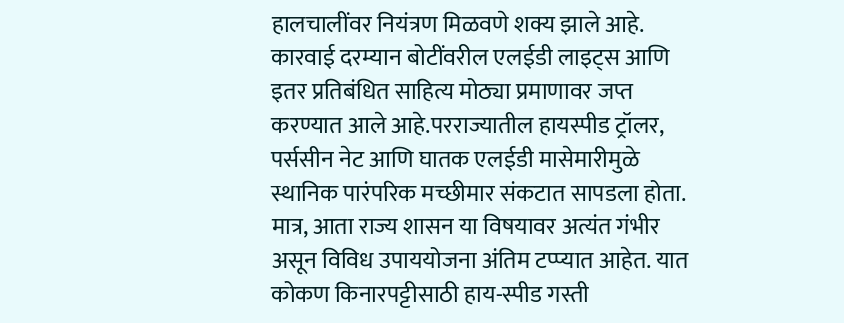हालचालींवर नियंत्रण मिळवणे शक्य झाले आहे. कारवाई दरम्यान बोटींवरील एलईडी लाइट्स आणि इतर प्रतिबंधित साहित्य मोठ्या प्रमाणावर जप्त करण्यात आले आहे.परराज्यातील हायस्पीड ट्रॉलर, पर्ससीन नेट आणि घातक एलईडी मासेमारीमुळे स्थानिक पारंपरिक मच्छीमार संकटात सापडला होता. मात्र, आता राज्य शासन या विषयावर अत्यंत गंभीर असून विविध उपाययोजना अंतिम टप्प्यात आहेत. यात कोकण किनारपट्टीसाठी हाय-स्पीड गस्ती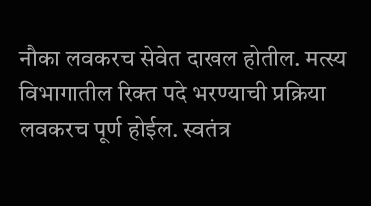नौका लवकरच सेवेत दाखल होतील. मत्स्य विभागातील रिक्त पदे भरण्याची प्रक्रिया लवकरच पूर्ण होईल. स्वतंत्र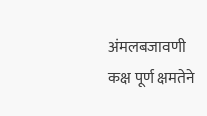अंमलबजावणी कक्ष पूर्ण क्षमतेने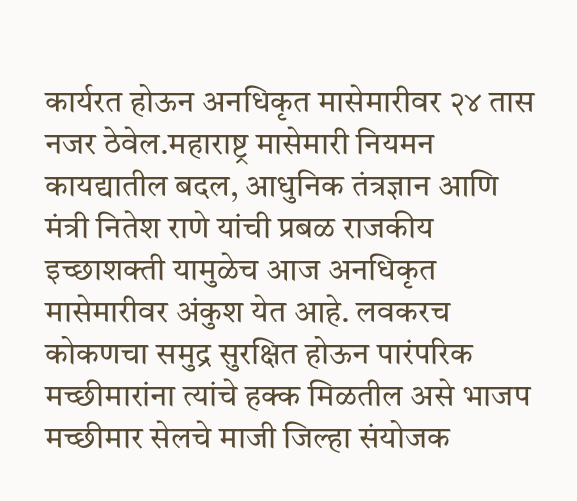कार्यरत होऊन अनधिकृत मासेमारीवर २४ तास नजर ठेवेल.महाराष्ट्र मासेमारी नियमन कायद्यातील बदल, आधुनिक तंत्रज्ञान आणि मंत्री नितेश राणे यांची प्रबळ राजकीय इच्छाशक्ती यामुळेच आज अनधिकृत मासेमारीवर अंकुश येत आहे. लवकरच कोकणचा समुद्र सुरक्षित होऊन पारंपरिक मच्छीमारांना त्यांचे हक्क मिळतील असे भाजप मच्छीमार सेलचे माजी जिल्हा संयोजक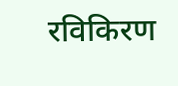रविकिरण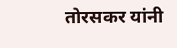तोरसकर यांनी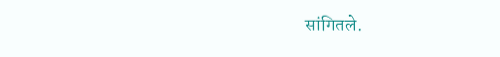सांगितले.